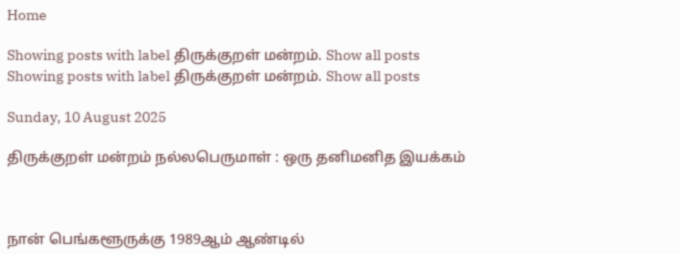Home

Showing posts with label திருக்குறள் மன்றம். Show all posts
Showing posts with label திருக்குறள் மன்றம். Show all posts

Sunday, 10 August 2025

திருக்குறள் மன்றம் நல்லபெருமாள் : ஒரு தனிமனித இயக்கம்



நான் பெங்களூருக்கு 1989ஆம் ஆண்டில்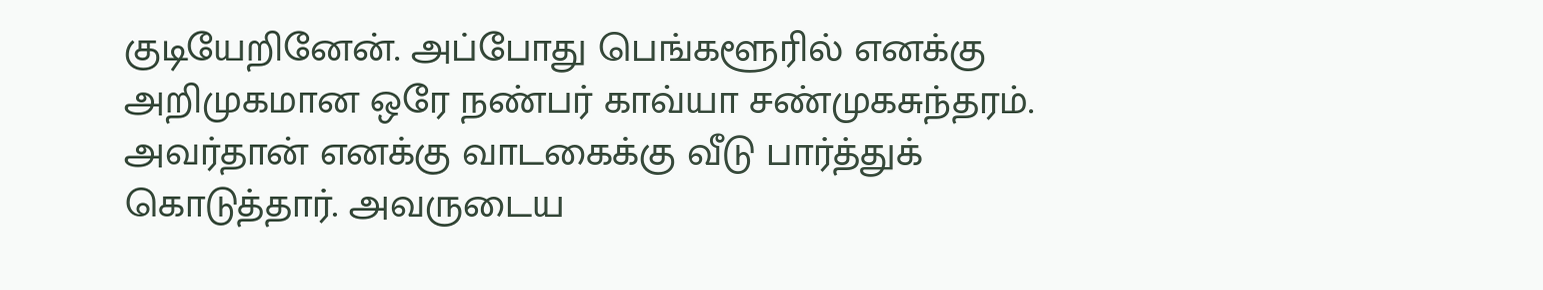குடியேறினேன். அப்போது பெங்களூரில் எனக்கு அறிமுகமான ஒரே நண்பர் காவ்யா சண்முகசுந்தரம். அவர்தான் எனக்கு வாடகைக்கு வீடு பார்த்துக் கொடுத்தார். அவருடைய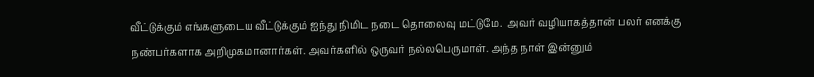வீட்டுக்கும் எங்களுடைய வீட்டுக்கும் ஐந்து நிமிட நடை தொலைவு மட்டுமே.  அவர் வழியாகத்தான் பலர் எனக்கு நண்பர்களாக அறிமுகமானார்கள். அவர்களில் ஒருவர் நல்லபெருமாள். அந்த நாள் இன்னும்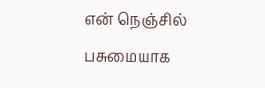என் நெஞ்சில் பசுமையாக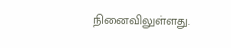நினைவிலுள்ளது.